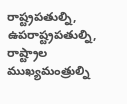రాష్ట్రపతుల్ని, ఉపరాష్ట్రపతుల్ని, రాష్ట్రాల ముఖ్యమంత్రుల్ని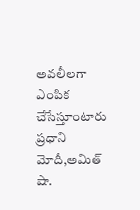అవలీలగా ఎంపిక చేసేస్తూంటారు ప్రధాని మోదీ,అమిత్ షా.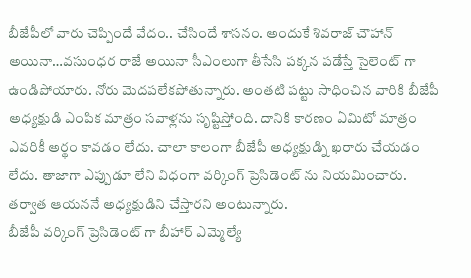బీజేపీలో వారు చెప్పిందే వేదం.. చేసిందే శాసనం. అందుకే శివరాజ్ చౌహాన్ అయినా…వసుంధర రాజే అయినా సీఎంలుగా తీసేసి పక్కన పడేస్తే సైలెంట్ గా ఉండిపోయారు. నోరు మెదపలేకపోతున్నారు. అంతటి పట్టు సాధించిన వారికి బీజేపీ అధ్యక్షుడి ఎంపిక మాత్రం సవాళ్లను సృష్టిస్తోంది. దానికి కారణం ఏమిటో మాత్రం ఎవరికీ అర్థం కావడం లేదు. చాలా కాలంగా బీజేపీ అధ్యక్షుడ్ని ఖరారు చేయడం లేదు. తాజాగా ఎప్పుడూ లేని విధంగా వర్కింగ్ ప్రెసిడెంట్ ను నియమించారు. తర్వాత ఆయననే అధ్యక్షుడిని చేస్తారని అంటున్నారు.
బీజేపీ వర్కింగ్ ప్రెసిడెంట్ గా బీహార్ ఎమ్మెల్యే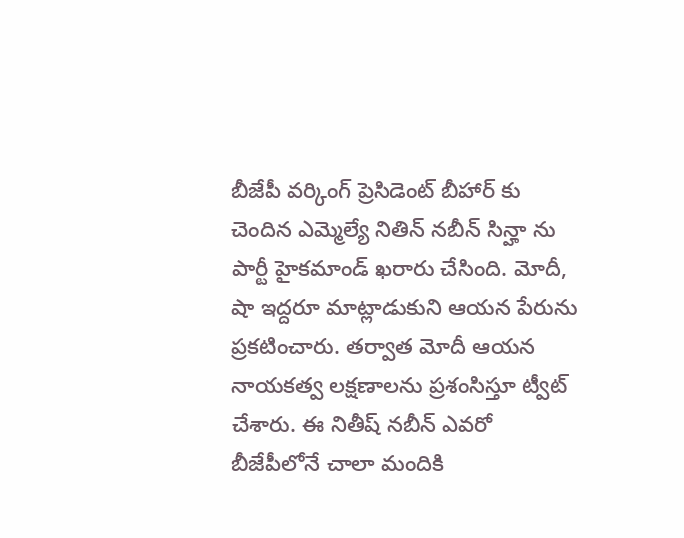బీజేపీ వర్కింగ్ ప్రెసిడెంట్ బీహార్ కు చెందిన ఎమ్మెల్యే నితిన్ నబీన్ సిన్హా ను పార్టీ హైకమాండ్ ఖరారు చేసింది. మోదీ, షా ఇద్దరూ మాట్లాడుకుని ఆయన పేరును ప్రకటించారు. తర్వాత మోదీ ఆయన నాయకత్వ లక్షణాలను ప్రశంసిస్తూ ట్వీట్ చేశారు. ఈ నితీష్ నబీన్ ఎవరో బీజేపీలోనే చాలా మందికి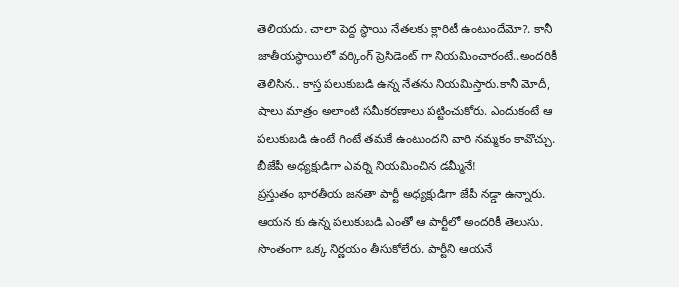తెలియదు. చాలా పెద్ద స్థాయి నేతలకు క్లారిటీ ఉంటుందేమో?. కానీ జాతీయస్థాయిలో వర్కింగ్ ప్రెసిడెంట్ గా నియమించారంటే..అందరికీ తెలిసిన.. కాస్త పలుకుబడి ఉన్న నేతను నియమిస్తారు.కానీ మోదీ, షాలు మాత్రం అలాంటి సమీకరణాలు పట్టించుకోరు. ఎందుకంటే ఆ పలుకుబడి ఉంటే గింటే తమకే ఉంటుందని వారి నమ్మకం కావొచ్చు.
బీజేపీ అధ్యక్షుడిగా ఎవర్ని నియమించిన డమ్మీనే!
ప్రస్తుతం భారతీయ జనతా పార్టీ అధ్యక్షుడిగా జేపీ నడ్డా ఉన్నారు. ఆయన కు ఉన్న పలుకుబడి ఎంతో ఆ పార్టీలో అందరికీ తెలుసు. సొంతంగా ఒక్క నిర్ణయం తీసుకోలేరు. పార్టీని ఆయనే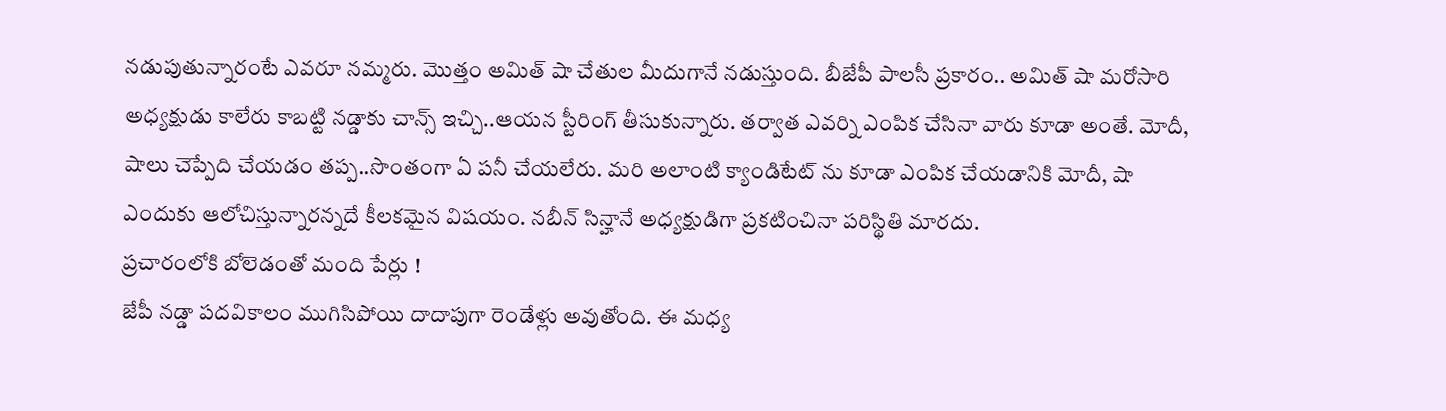నడుపుతున్నారంటే ఎవరూ నమ్మరు. మొత్తం అమిత్ షా చేతుల మీదుగానే నడుస్తుంది. బీజేపీ పాలసీ ప్రకారం.. అమిత్ షా మరోసారి అధ్యక్షుడు కాలేరు కాబట్టి నడ్డాకు చాన్స్ ఇచ్చి..ఆయన స్టీరింగ్ తీసుకున్నారు. తర్వాత ఎవర్ని ఎంపిక చేసినా వారు కూడా అంతే. మోదీ, షాలు చెప్పేది చేయడం తప్ప..సొంతంగా ఏ పనీ చేయలేరు. మరి అలాంటి క్యాండిటేట్ ను కూడా ఎంపిక చేయడానికి మోదీ, షా ఎందుకు ఆలోచిస్తున్నారన్నదే కీలకమైన విషయం. నబీన్ సిన్హానే అధ్యక్షుడిగా ప్రకటించినా పరిస్థితి మారదు.
ప్రచారంలోకి బోలెడంతో మంది పేర్లు !
జేపీ నడ్డా పదవికాలం ముగిసిపోయి దాదాపుగా రెండేళ్లు అవుతోంది. ఈ మధ్య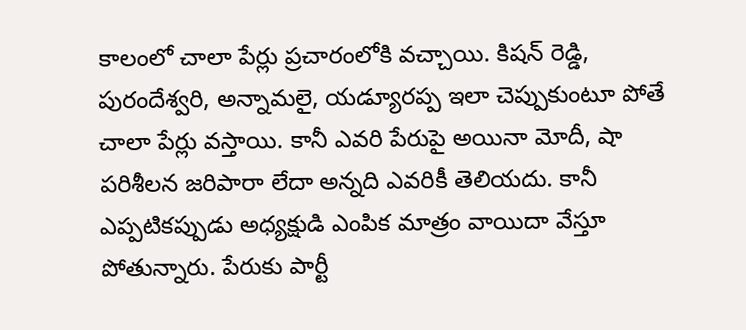కాలంలో చాలా పేర్లు ప్రచారంలోకి వచ్చాయి. కిషన్ రెడ్డి, పురందేశ్వరి, అన్నామలై, యడ్యూరప్ప ఇలా చెప్పుకుంటూ పోతే చాలా పేర్లు వస్తాయి. కానీ ఎవరి పేరుపై అయినా మోదీ, షా పరిశీలన జరిపారా లేదా అన్నది ఎవరికీ తెలియదు. కానీ ఎప్పటికప్పుడు అధ్యక్షుడి ఎంపిక మాత్రం వాయిదా వేస్తూ పోతున్నారు. పేరుకు పార్టీ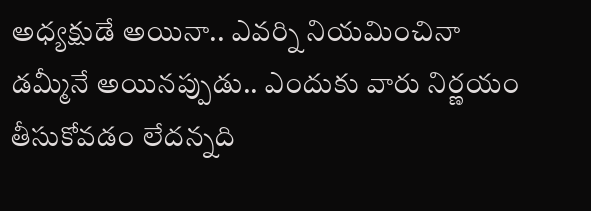అధ్యక్షుడే అయినా.. ఎవర్ని నియమించినా డమ్మీనే అయినప్పుడు.. ఎందుకు వారు నిర్ణయం తీసుకోవడం లేదన్నది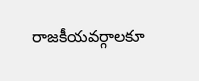రాజకీయవర్గాలకూ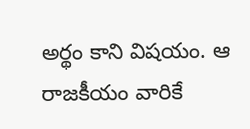అర్థం కాని విషయం. ఆ రాజకీయం వారికే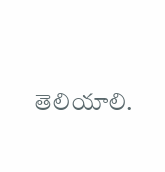తెలియాలి.